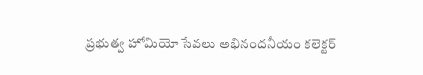ప్రభుత్వ హోమియో సేవలు అభినందనీయం కలెక్టర్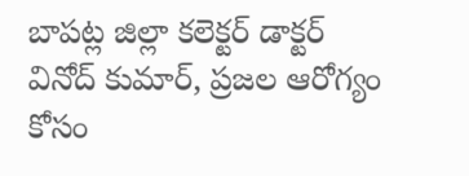బాపట్ల జిల్లా కలెక్టర్ డాక్టర్ వినోద్ కుమార్, ప్రజల ఆరోగ్యం కోసం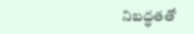నిబద్ధతతో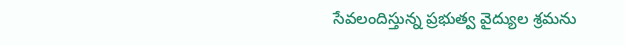సేవలందిస్తున్న ప్రభుత్వ వైద్యుల శ్రమను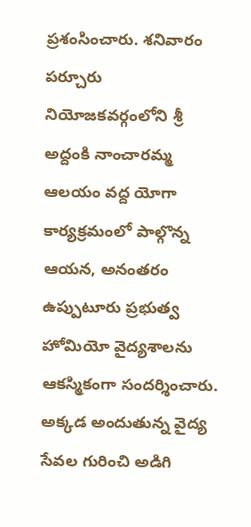ప్రశంసించారు. శనివారం పర్చూరు నియోజకవర్గంలోని శ్రీ అద్దంకి నాంచారమ్మ ఆలయం వద్ద యోగా కార్యక్రమంలో పాల్గొన్న ఆయన, అనంతరం ఉప్పుటూరు ప్రభుత్వ హోమియో వైద్యశాలను ఆకస్మికంగా సందర్శించారు. అక్కడ అందుతున్న వైద్య సేవల గురించి అడిగి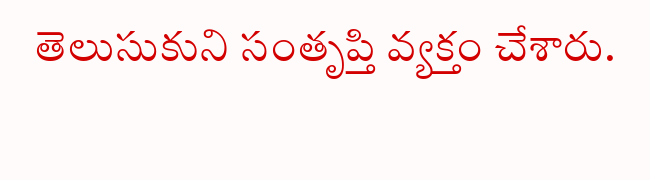తెలుసుకుని సంతృప్తి వ్యక్తం చేశారు.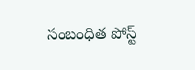సంబంధిత పోస్ట్